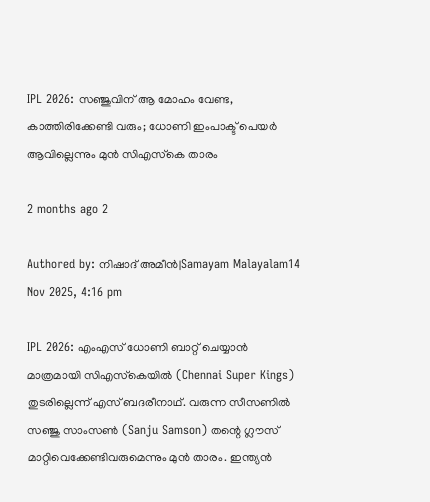IPL 2026: സഞ്ജുവിന് ആ മോഹം വേണ്ട, കാത്തിരിക്കേണ്ടി വരും; ധോണി ഇംപാക്ട് പെയര്‍ ആവില്ലെന്നും മുന്‍ സിഎസ്‌കെ താരം

2 months ago 2

Authored by: നിഷാദ് അമീന്‍|Samayam Malayalam14 Nov 2025, 4:16 pm

IPL 2026: എംഎസ് ധോണി ബാറ്റ് ചെയ്യാന്‍ മാത്രമായി സിഎസ്‌കെയില്‍ (Chennai Super Kings) തുടരില്ലെന്ന് എസ് ബദരീനാഥ്. വരുന്ന സീസണില്‍ സഞ്ജു സാംസണ്‍ (Sanju Samson) തന്റെ ഗ്ലൗസ് മാറ്റിവെക്കേണ്ടിവരുമെന്നും മുന്‍ താരം. ഇന്ത്യന്‍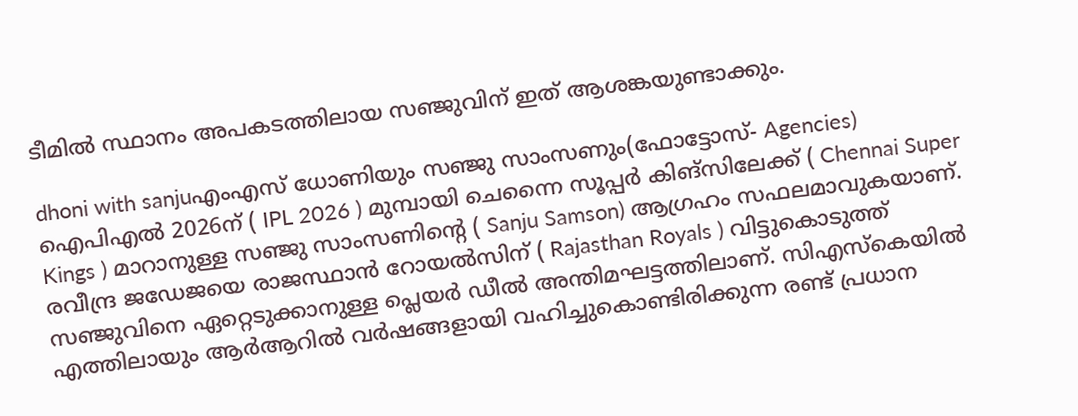ടീമില്‍ സ്ഥാനം അപകടത്തിലായ സഞ്ജുവിന് ഇത് ആശങ്കയുണ്ടാക്കും.

dhoni with sanjuഎംഎസ് ധോണിയും സഞ്ജു സാംസണും(ഫോട്ടോസ്- Agencies)
ഐപിഎല്‍ 2026ന് ( IPL 2026 ) മുമ്പായി ചെന്നൈ സൂപ്പര്‍ കിങ്‌സിലേക്ക് ( Chennai Super Kings ) മാറാനുള്ള സഞ്ജു സാംസണിന്റെ ( Sanju Samson) ആഗ്രഹം സഫലമാവുകയാണ്. രവീന്ദ്ര ജഡേജയെ രാജസ്ഥാന്‍ റോയല്‍സിന് ( Rajasthan Royals ) വിട്ടുകൊടുത്ത് സഞ്ജുവിനെ ഏറ്റെടുക്കാനുള്ള പ്ലെയര്‍ ഡീല്‍ അന്തിമഘട്ടത്തിലാണ്. സിഎസ്‌കെയില്‍ എത്തിലായും ആര്‍ആറില്‍ വര്‍ഷങ്ങളായി വഹിച്ചുകൊണ്ടിരിക്കുന്ന രണ്ട് പ്രധാന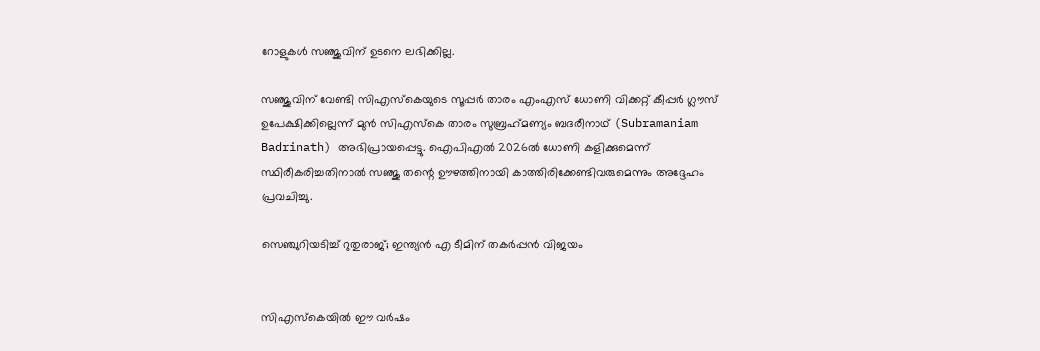റോളുകള്‍ സഞ്ജുവിന് ഉടനെ ലഭിക്കില്ല.

സഞ്ജുവിന് വേണ്ടി സിഎസ്‌കെയുടെ സൂപ്പര്‍ താരം എംഎസ് ധോണി വിക്കറ്റ് കീപ്പര്‍ ഗ്ലൗസ് ഉപേക്ഷിക്കില്ലെന്ന് മുന്‍ സിഎസ്‌കെ താരം സുബ്രഹ്‌മണ്യം ബദരീനാഥ് (Subramaniam Badrinath) അഭിപ്രായപ്പെട്ടു. ഐപിഎല്‍ 2026ല്‍ ധോണി കളിക്കുമെന്ന് സ്ഥിരീകരിച്ചതിനാല്‍ സഞ്ജു തന്റെ ഊഴത്തിനായി കാത്തിരിക്കേണ്ടിവരുമെന്നും അദ്ദേഹം പ്രവചിച്ചു.

സെഞ്ചുറിയടിച്ച് റുതുരാജ്; ഇന്ത്യന്‍ എ ടീമിന് തകര്‍പ്പന്‍ വിജയം


സിഎസ്‌കെയില്‍ ഈ വര്‍ഷം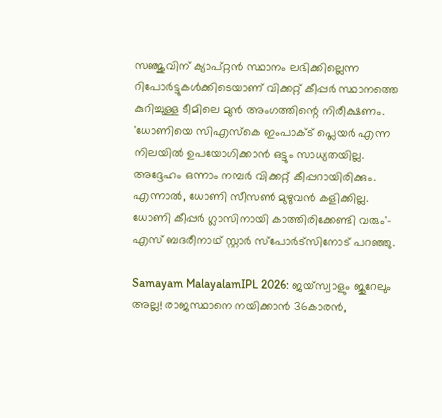സഞ്ജുവിന് ക്യാപ്റ്റന്‍ സ്ഥാനം ലഭിക്കില്ലെന്ന റിപോര്‍ട്ടുകള്‍ക്കിടെയാണ് വിക്കറ്റ് കീപ്പര്‍ സ്ഥാനത്തെ കുറിച്ചുള്ള ടീമിലെ മുന്‍ അംഗത്തിന്റെ നിരീക്ഷണം. 'ധോണിയെ സിഎസ്‌കെ ഇംപാക്ട് പ്ലെയര്‍ എന്ന നിലയില്‍ ഉപയോഗിക്കാന്‍ ഒട്ടും സാധ്യതയില്ല. അദ്ദേഹം ഒന്നാം നമ്പര്‍ വിക്കറ്റ് കീപ്പറായിരിക്കും. എന്നാല്‍, ധോണി സീസണ്‍ മുഴുവന്‍ കളിക്കില്ല. ധോണി കീപ്പര്‍ ഗ്ലാസിനായി കാത്തിരിക്കേണ്ടി വരും'- എസ് ബദരീനാഥ് സ്റ്റാര്‍ സ്‌പോര്‍ട്‌സിനോട് പറഞ്ഞു.

Samayam MalayalamIPL 2026: ജയ്സ്വാളും ജുറേലും അല്ല! രാജസ്ഥാനെ നയിക്കാന്‍ 36കാരന്‍,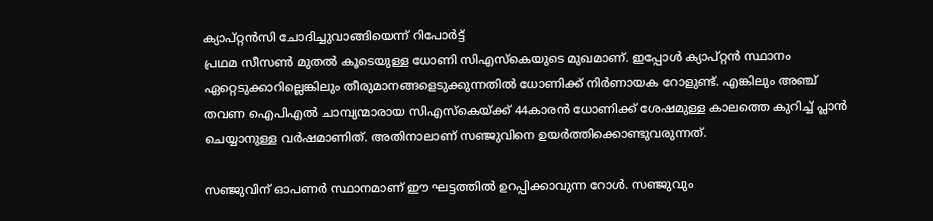ക്യാപ്റ്റന്‍സി ചോദിച്ചുവാങ്ങിയെന്ന് റിപോര്‍ട്ട്
പ്രഥമ സീസണ്‍ മുതല്‍ കൂടെയുള്ള ധോണി സിഎസ്‌കെയുടെ മുഖമാണ്. ഇപ്പോള്‍ ക്യാപ്റ്റന്‍ സ്ഥാനം ഏറ്റെടുക്കാറില്ലെങ്കിലും തീരുമാനങ്ങളെടുക്കുന്നതില്‍ ധോണിക്ക് നിര്‍ണായക റോളുണ്ട്. എങ്കിലും അഞ്ച് തവണ ഐപിഎല്‍ ചാമ്പ്യന്മാരായ സിഎസ്‌കെയ്ക്ക് 44കാരന്‍ ധോണിക്ക് ശേഷമുള്ള കാലത്തെ കുറിച്ച് പ്ലാന്‍ ചെയ്യാനുള്ള വര്‍ഷമാണിത്. അതിനാലാണ് സഞ്ജുവിനെ ഉയര്‍ത്തിക്കൊണ്ടുവരുന്നത്.

സഞ്ജുവിന് ഓപണര്‍ സ്ഥാനമാണ് ഈ ഘട്ടത്തില്‍ ഉറപ്പിക്കാവുന്ന റോള്‍. സഞ്ജുവും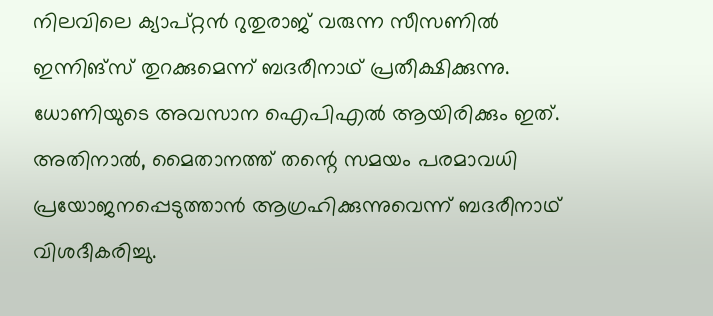നിലവിലെ ക്യാപ്റ്റന്‍ റുതുരാജ് വരുന്ന സീസണില്‍ ഇന്നിങ്‌സ് തുറക്കുമെന്ന് ബദരീനാഥ് പ്രതീക്ഷിക്കുന്നു. ധോണിയുടെ അവസാന ഐപിഎല്‍ ആയിരിക്കും ഇത്. അതിനാല്‍, മൈതാനത്ത് തന്റെ സമയം പരമാവധി പ്രയോജനപ്പെടുത്താന്‍ ആഗ്രഹിക്കുന്നുവെന്ന് ബദരീനാഥ് വിശദീകരിച്ചു.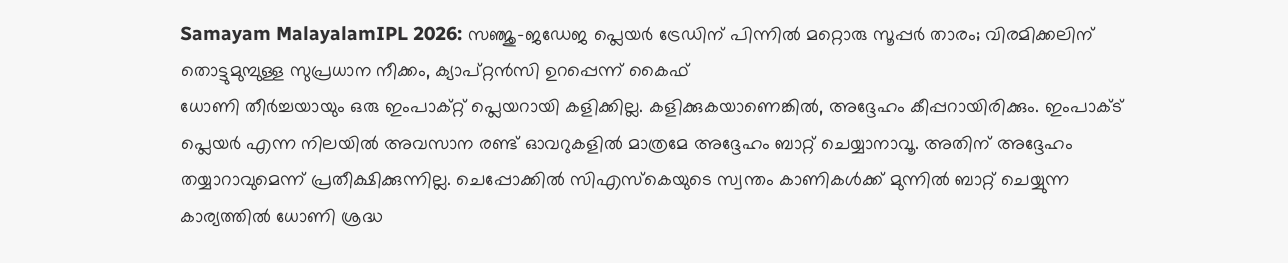Samayam MalayalamIPL 2026: സഞ്ജു-ജഡേജ പ്ലെയര്‍ ട്രേഡിന് പിന്നില്‍ മറ്റൊരു സൂപ്പര്‍ താരം; വിരമിക്കലിന് തൊട്ടുമുമ്പുള്ള സുപ്രധാന നീക്കം, ക്യാപ്റ്റന്‍സി ഉറപ്പെന്ന് കൈഫ്
ധോണി തീര്‍ച്ചയായും ഒരു ഇംപാക്റ്റ് പ്ലെയറായി കളിക്കില്ല. കളിക്കുകയാണെങ്കില്‍, അദ്ദേഹം കീപ്പറായിരിക്കും. ഇംപാക്ട് പ്ലെയര്‍ എന്ന നിലയില്‍ അവസാന രണ്ട് ഓവറുകളില്‍ മാത്രമേ അദ്ദേഹം ബാറ്റ് ചെയ്യാനാവൂ. അതിന് അദ്ദേഹം തയ്യാറാവുമെന്ന് പ്രതീക്ഷിക്കുന്നില്ല. ചെപ്പോക്കില്‍ സിഎസ്‌കെയുടെ സ്വന്തം കാണികള്‍ക്ക് മുന്നില്‍ ബാറ്റ് ചെയ്യുന്ന കാര്യത്തില്‍ ധോണി ശ്രദ്ധ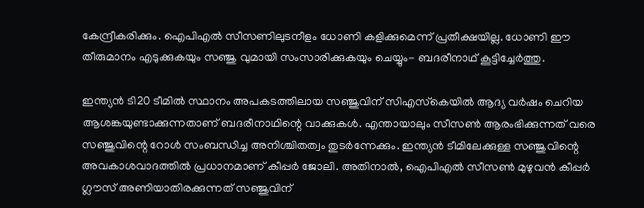കേന്ദ്രീകരിക്കും. ഐപിഎല്‍ സീസണിലുടനീളം ധോണി കളിക്കുമെന്ന് പ്രതീക്ഷയില്ല. ധോണി ഈ തീരുമാനം എടുക്കുകയും സഞ്ജു വുമായി സംസാരിക്കുകയും ചെയ്യും- ബദരീനാഥ് കൂട്ടിച്ചേര്‍ത്തു.

ഇന്ത്യന്‍ ടി20 ടീമില്‍ സ്ഥാനം അപകടത്തിലായ സഞ്ജുവിന് സിഎസ്‌കെയില്‍ ആദ്യ വര്‍ഷം ചെറിയ ആശങ്കയുണ്ടാക്കുന്നതാണ് ബദരീനാഥിന്റെ വാക്കുകള്‍. എന്തായാലും സീസണ്‍ ആരംഭിക്കുന്നത് വരെ സഞ്ജുവിന്റെ റോള്‍ സംബന്ധിച്ച അനിശ്ചിതത്വം തുടര്‍ന്നേക്കും. ഇന്ത്യന്‍ ടീമിലേക്കുള്ള സഞ്ജുവിന്റെ അവകാശവാദത്തില്‍ പ്രധാനമാണ് കീപ്പര്‍ ജോലി. അതിനാല്‍, ഐപിഎല്‍ സീസണ്‍ മുഴുവന്‍ കീപ്പര്‍ ഗ്ലൗസ് അണിയാതിരക്കുന്നത് സഞ്ജുവിന്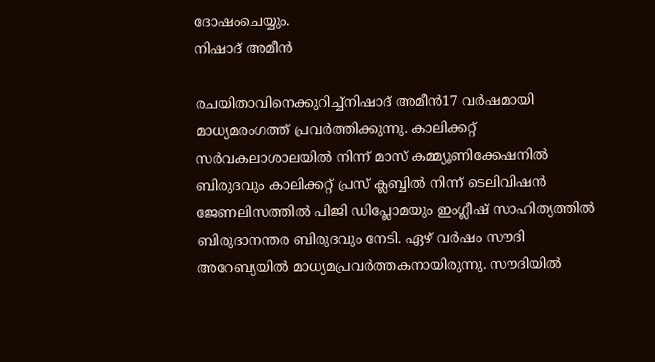ദോഷംചെയ്യും.
നിഷാദ് അമീന്‍

രചയിതാവിനെക്കുറിച്ച്നിഷാദ് അമീന്‍17 വര്‍ഷമായി മാധ്യമരംഗത്ത് പ്രവര്‍ത്തിക്കുന്നു. കാലിക്കറ്റ് സര്‍വകലാശാലയില്‍ നിന്ന് മാസ് കമ്മ്യൂണിക്കേഷനില്‍ ബിരുദവും കാലിക്കറ്റ് പ്രസ് ക്ലബ്ബില്‍ നിന്ന് ടെലിവിഷന്‍ ജേണലിസത്തില്‍ പിജി ഡിപ്ലോമയും ഇംഗ്ലീഷ് സാഹിത്യത്തില്‍ ബിരുദാനന്തര ബിരുദവും നേടി. ഏഴ് വര്‍ഷം സൗദി അറേബ്യയില്‍ മാധ്യമപ്രവര്‍ത്തകനായിരുന്നു. സൗദിയില്‍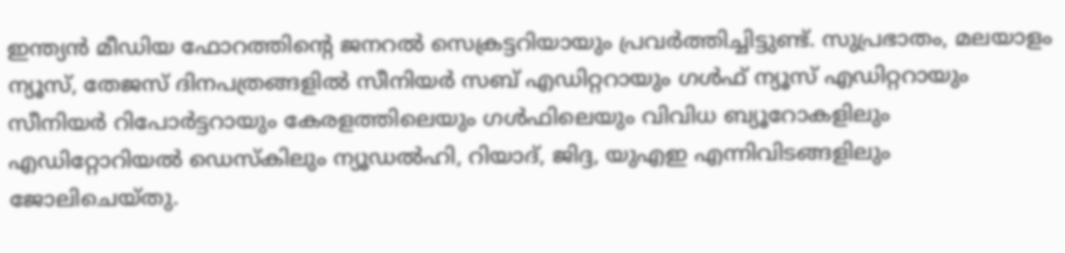ഇന്ത്യന്‍ മീഡിയ ഫോറത്തിന്റെ ജനറല്‍ സെക്രട്ടറിയായും പ്രവര്‍ത്തിച്ചിട്ടുണ്ട്. സുപ്രഭാതം, മലയാളം ന്യൂസ്, തേജസ് ദിനപത്രങ്ങളില്‍ സീനിയര്‍ സബ് എഡിറ്ററായും ഗള്‍ഫ് ന്യൂസ് എഡിറ്ററായും സീനിയര്‍ റിപോര്‍ട്ടറായും കേരളത്തിലെയും ഗള്‍ഫിലെയും വിവിധ ബ്യൂറോകളിലും എഡിറ്റോറിയല്‍ ഡെസ്‌കിലും ന്യൂഡല്‍ഹി, റിയാദ്, ജിദ്ദ, യുഎഇ എന്നിവിടങ്ങളിലും ജോലിചെയ്തു.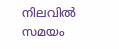നിലവിൽ സമയം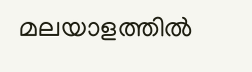മലയാളത്തില്‍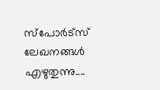സ്പോർട്സ് ലേഖനങ്ങൾ എഴുതുന്നു....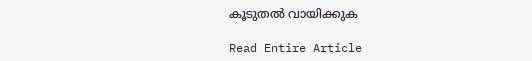കൂടുതൽ വായിക്കുക

Read Entire Article